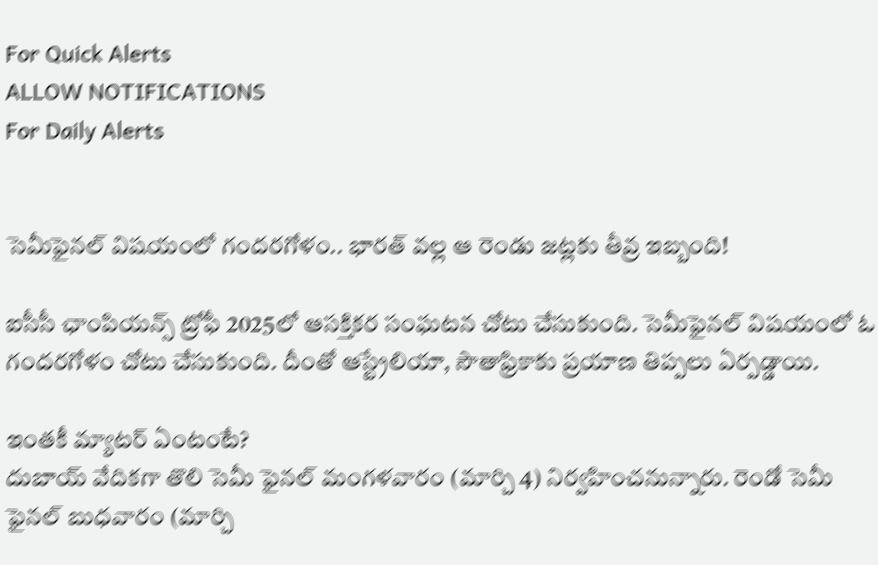For Quick Alerts
ALLOW NOTIFICATIONS
For Daily Alerts


సెమీఫైనల్ విషయంలో గందరగోళం.. భారత్ వల్ల ఆ రెండు జట్లకు తీవ్ర ఇబ్బంది!

ఐసీసీ ఛాంపియ‌న్స్ ట్రోఫీ 2025లో ఆస‌క్తిక‌ర సంఘ‌ట‌న చోటు చేసుకుంది. సెమీఫైనల్ విషయంలో ఓ గందరగోళం చోటు చేసుకుంది. దీంతో ఆస్ట్రేలియా, సౌతాఫ్రికాకు ప్రయాణ తిప్పలు ఏర్పడ్డాయి.

ఇంతకీ మ్యాటర్ ఏంటంటే?
దుబాయ్ వేదికగా తొలి సెమీ ఫైన‌ల్ మంగళవారం (మార్చి 4) నిర్వహించనున్నారు. రెండో సెమీ ఫైనల్ బుధవారం (మార్చి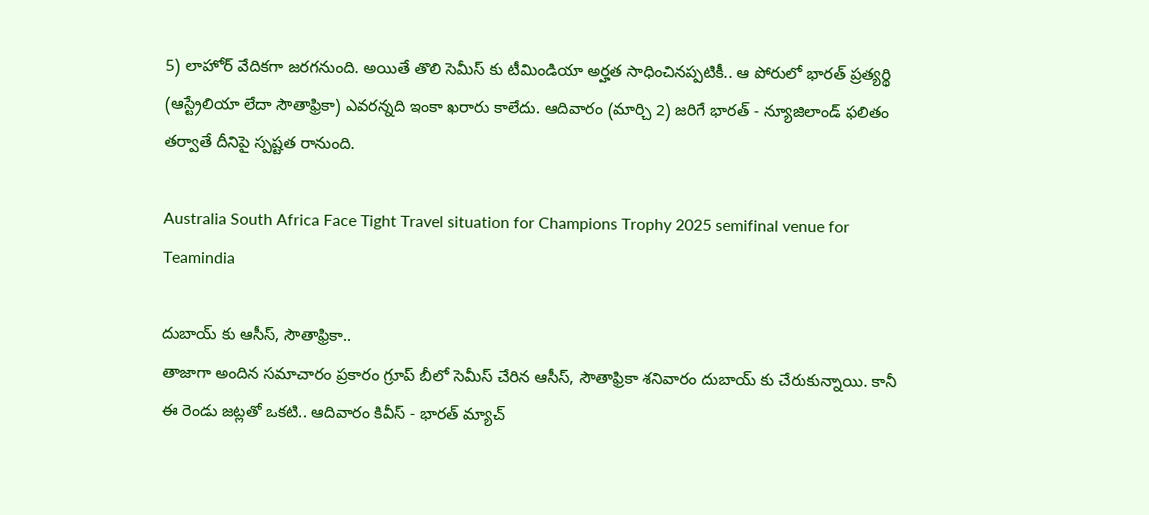5) లాహోర్ వేదికగా జరగనుంది. అయితే తొలి సెమీస్ కు టీమిండియా అర్హ‌త సాధించినప్పటికీ.. ఆ పోరులో భారత్ ప్రత్యర్థి (ఆస్ట్రేలియా లేదా సౌతాఫ్రికా) ఎవరన్నది ఇంకా ఖరారు కాలేదు. ఆదివారం (మార్చి 2) జ‌రిగే భారత్ - న్యూజిలాండ్ ఫలితం తర్వాతే దీనిపై స్ప‌ష్ట‌త రానుంది.

Australia South Africa Face Tight Travel situation for Champions Trophy 2025 semifinal venue for Teamindia

దుబాయ్ కు ఆసీస్, సౌతాఫ్రికా..
తాజాగా అందిన సమాచారం ప్రకారం గ్రూప్ బీలో సెమీస్ చేరిన ఆసీస్, సౌతాఫ్రికా శనివారం దుబాయ్ కు చేరుకున్నాయి. కానీ ఈ రెండు జట్లతో ఒకటి.. ఆదివారం కివీస్ - భారత్ మ్యాచ్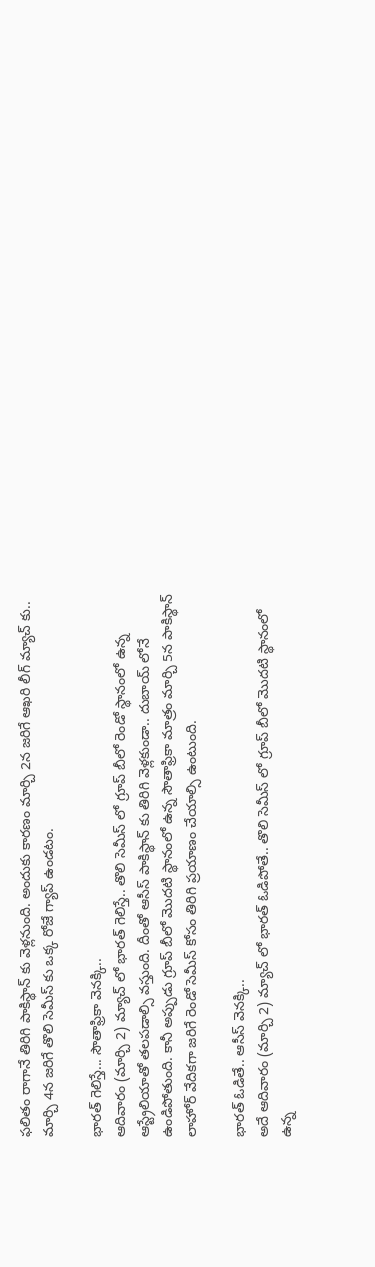ఫలితం రాగానే తిరిగి పాకిస్థాన్ కు వెళ్లనుంది. అందుకు కారణం మార్చి 2న జరిగే ఆఖరి లీగ్ మ్యాచ్ కు.. మార్చి 4న జరిగే తొలి సెమీస్ కు ఒక్క రోజే గ్యాప్ ఉండటం.

భారత్ గెలిస్తే... సౌతాఫ్రికా వెనక్కి..
ఆదివారం (మార్చి 2) మ్యాచ్ లో భారత్ గెలిస్తే.. తొలి సెమీస్ లో గ్రూప్ బీలో రెండో స్థానంలో ఉన్న ఆస్ట్రేలియాతో తలపడాల్సి వస్తుంది. దీంతో ఆసీస్ పాకిస్థాన్ కు తిరిగి వెళ్లకుండా.. దుబాయ్ లోనే ఉండిపోతుంది. కానీ అప్పుడు గ్రూప్ బీలో మొదటి స్థానంలో ఉన్న సౌతాఫ్రికా మాత్రం మార్చి 5న పాకిస్థాన్ లాహోర్ వేదికగా జరిగే రెండో సెమీస్ కోసం తిరిగి ప్రయాణం చేయాల్సి ఉంటుంది.

భారత్ ఓడితే.. ఆసీస్ వెనక్కి..
అదే ఆదివారం (మార్చి 2) మ్యాచ్ లో భారత్ ఓడిపోతే.. తొలి సెమీస్ లో గ్రూప్ బీలో మొదటి స్థానంలో ఉన్న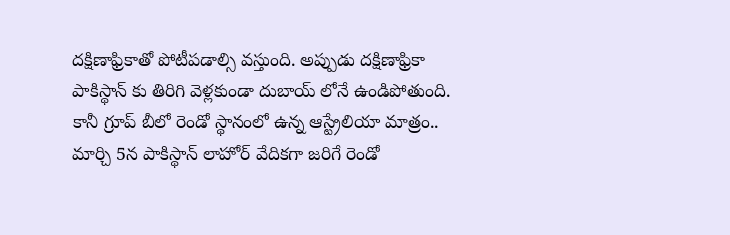దక్షిణాఫ్రికాతో పోటీపడాల్సి వస్తుంది. అప్పుడు దక్షిణాఫ్రికా పాకిస్థాన్ కు తిరిగి వెళ్లకుండా దుబాయ్ లోనే ఉండిపోతుంది. కానీ గ్రూప్ బీలో రెండో స్థానంలో ఉన్న ఆస్ట్రేలియా మాత్రం.. మార్చి 5న పాకిస్థాన్ లాహోర్ వేదికగా జరిగే రెండో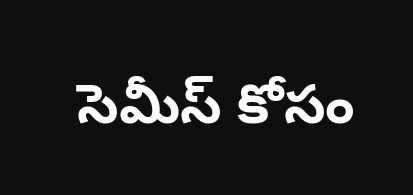సెమీస్ కోసం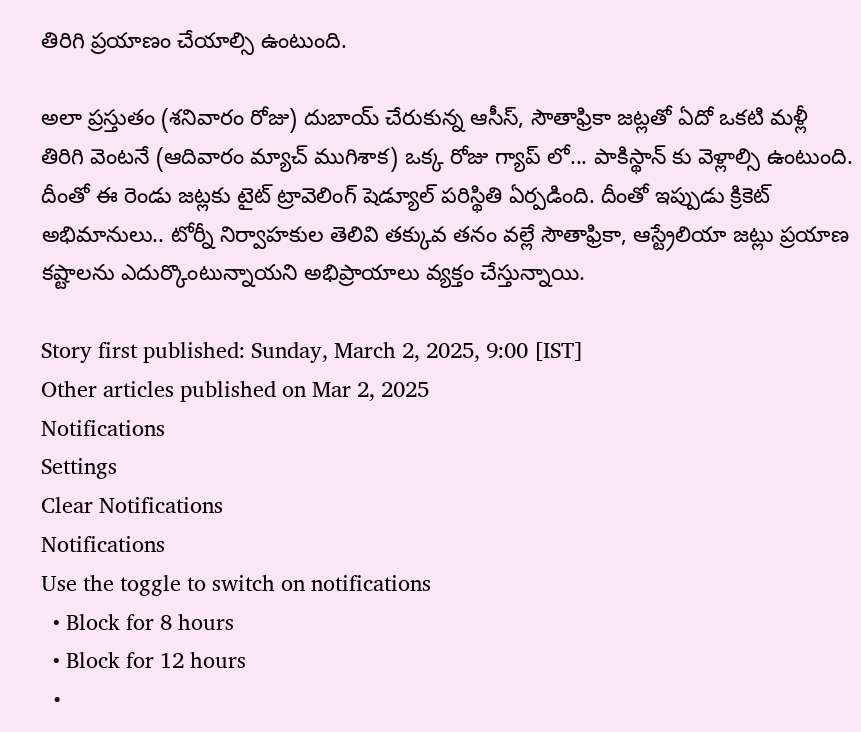తిరిగి ప్రయాణం చేయాల్సి ఉంటుంది.

అలా ప్రస్తుతం (శనివారం రోజు) దుబాయ్ చేరుకున్న ఆసీస్, సౌతాఫ్రికా జట్లతో ఏదో ఒకటి మళ్లీ తిరిగి వెంటనే (ఆదివారం మ్యాచ్ ముగిశాక) ఒక్క రోజు గ్యాప్ లో... పాకిస్థాన్ కు వెళ్లాల్సి ఉంటుంది. దీంతో ఈ రెండు జట్లకు టైట్ ట్రావెలింగ్ షెడ్యూల్ పరిస్థితి ఏర్పడింది. దీంతో ఇప్పుడు క్రికెట్ అభిమానులు.. టోర్నీ నిర్వాహ‌కుల తెలివి త‌క్కువ త‌నం వ‌ల్లే సౌతాఫ్రికా, ఆస్ట్రేలియా జ‌ట్లు ప్రయాణ కష్టాలను ఎదుర్కొంటున్నాయని అభిప్రాయాలు వ్యక్తం చేస్తున్నాయి.

Story first published: Sunday, March 2, 2025, 9:00 [IST]
Other articles published on Mar 2, 2025
Notifications
Settings
Clear Notifications
Notifications
Use the toggle to switch on notifications
  • Block for 8 hours
  • Block for 12 hours
  •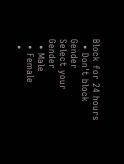Block for 24 hours
  • Don't block
Gender
Select your Gender
  • Male
  • Female
  •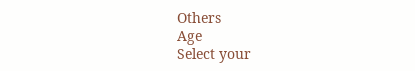Others
Age
Select your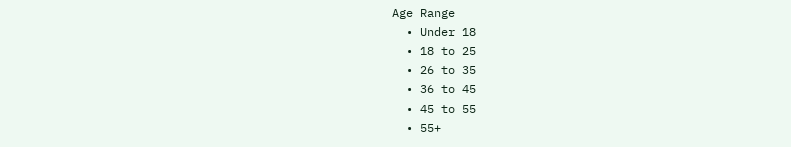Age Range
  • Under 18
  • 18 to 25
  • 26 to 35
  • 36 to 45
  • 45 to 55
  • 55+